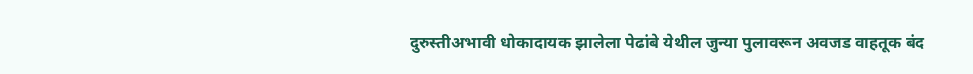दुरुस्तीअभावी धोकादायक झालेला पेढांबे येथील जुन्या पुलावरून अवजड वाहतूक बंद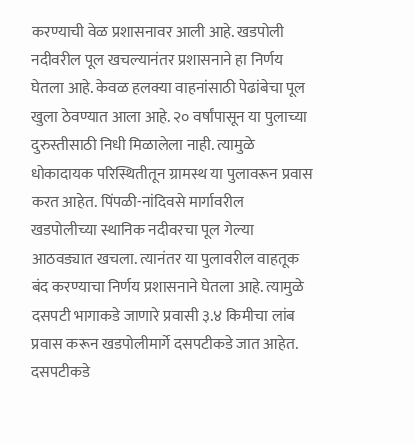करण्याची वेळ प्रशासनावर आली आहे. खडपोली नदीवरील पूल खचल्यानंतर प्रशासनाने हा निर्णय घेतला आहे. केवळ हलक्या वाहनांसाठी पेढांबेचा पूल खुला ठेवण्यात आला आहे. २० वर्षांपासून या पुलाच्या दुरुस्तीसाठी निधी मिळालेला नाही. त्यामुळे धोकादायक परिस्थितीतून ग्रामस्थ या पुलावरून प्रवास करत आहेत. पिंपळी-नांदिवसे मार्गावरील खडपोलीच्या स्थानिक नदीवरचा पूल गेल्या आठवड्यात खचला. त्यानंतर या पुलावरील वाहतूक बंद करण्याचा निर्णय प्रशासनाने घेतला आहे. त्यामुळे दसपटी भागाकडे जाणारे प्रवासी ३.४ किमीचा लांब प्रवास करून खडपोलीमार्गे दसपटीकडे जात आहेत. दसपटीकडे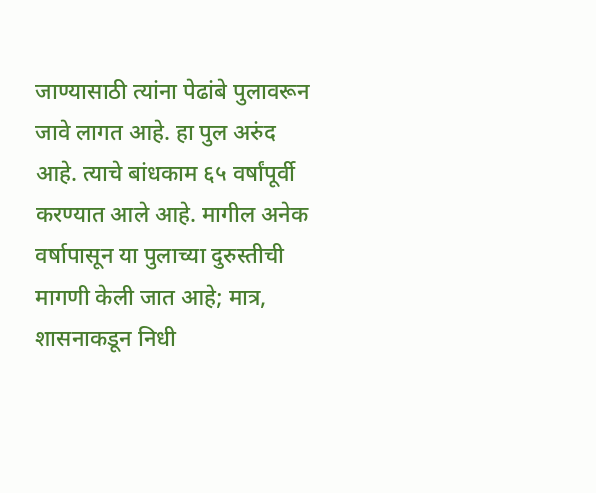जाण्यासाठी त्यांना पेढांबे पुलावरून जावे लागत आहे. हा पुल अरुंद आहे. त्याचे बांधकाम ६५ वर्षांपूर्वी करण्यात आले आहे. मागील अनेक वर्षापासून या पुलाच्या दुरुस्तीची मागणी केली जात आहे; मात्र, शासनाकडून निधी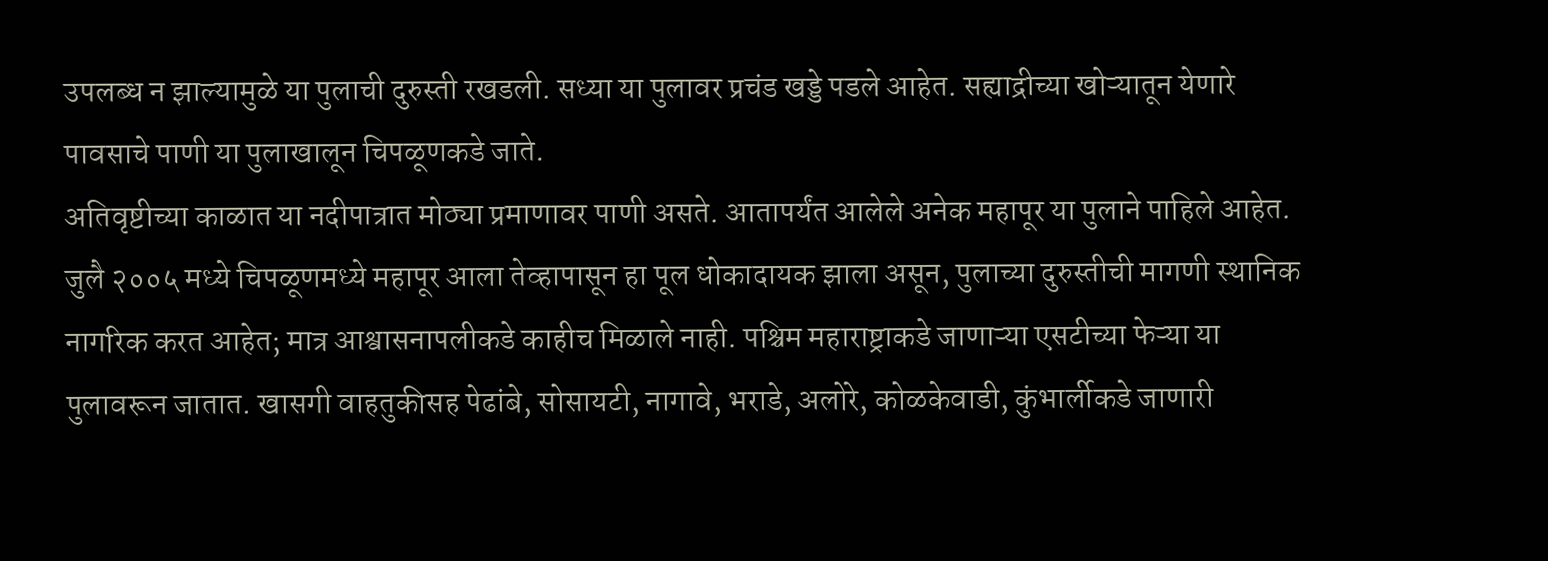उपलब्ध न झाल्यामुळे या पुलाची दुरुस्ती रखडली. सध्या या पुलावर प्रचंड खड्डे पडले आहेत. सह्याद्रीच्या खोऱ्यातून येणारे पावसाचे पाणी या पुलाखालून चिपळूणकडे जाते.
अतिवृष्टीच्या काळात या नदीपात्रात मोठ्या प्रमाणावर पाणी असते. आतापर्यंत आलेले अनेक महापूर या पुलाने पाहिले आहेत. जुलै २००५ मध्ये चिपळूणमध्ये महापूर आला तेव्हापासून हा पूल धोकादायक झाला असून, पुलाच्या दुरुस्तीची मागणी स्थानिक नागरिक करत आहेत; मात्र आश्वासनापलीकडे काहीच मिळाले नाही. पश्चिम महाराष्ट्राकडे जाणाऱ्या एसटीच्या फेऱ्या या पुलावरून जातात. खासगी वाहतुकीसह पेढांबे, सोसायटी, नागावे, भराडे, अलोरे, कोळकेवाडी, कुंभार्लीकडे जाणारी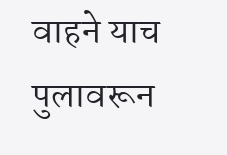वाहने याच पुलावरून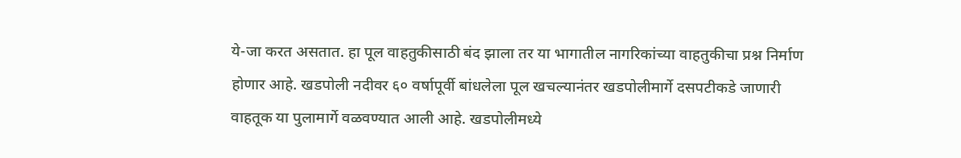ये-जा करत असतात. हा पूल वाहतुकीसाठी बंद झाला तर या भागातील नागरिकांच्या वाहतुकीचा प्रश्न निर्माण होणार आहे. खडपोली नदीवर ६० वर्षापूर्वी बांधलेला पूल खचल्यानंतर खडपोलीमार्गे दसपटीकडे जाणारी वाहतूक या पुलामार्गे वळवण्यात आली आहे. खडपोलीमध्ये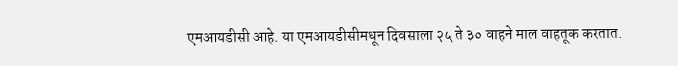एमआयडीसी आहे. या एमआयडीसीमधून दिवसाला २५ ते ३० वाहने माल वाहतूक करतात.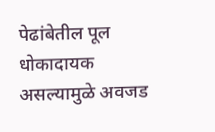पेढांबेतील पूल धोकादायक असल्यामुळे अवजड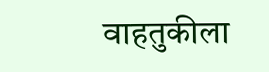वाहतुकीला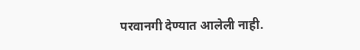परवानगी देण्यात आलेली नाही.